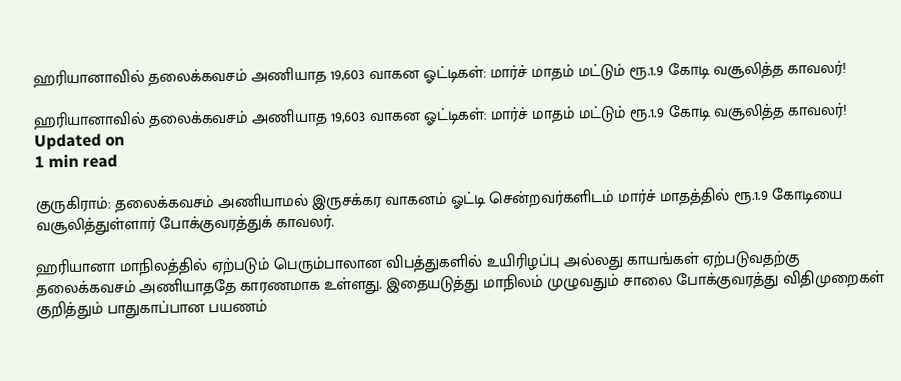ஹரியானாவில் தலைக்கவசம் அணியாத 19,603 வாகன ஓட்டிகள்: மார்ச் மாதம் மட்டும் ரூ.1.9 கோடி வசூலித்த காவலர்!

ஹரியானாவில் தலைக்கவசம் அணியாத 19,603 வாகன ஓட்டிகள்: மார்ச் மாதம் மட்டும் ரூ.1.9 கோடி வசூலித்த காவலர்!
Updated on
1 min read

குருகிராம்: தலைக்கவசம் அணியாமல் இருசக்கர வாகனம் ஓட்டி சென்றவர்களிடம் மார்ச் மாதத்தில் ரூ.1.9 கோடியை வசூலித்துள்ளார் போக்குவரத்துக் காவலர்.

ஹரியானா மாநிலத்தில் ஏற்படும் பெரும்பாலான விபத்துகளில் உயிரிழப்பு அல்லது காயங்கள் ஏற்படுவதற்கு தலைக்கவசம் அணியாததே காரணமாக உள்ளது. இதையடுத்து மாநிலம் முழுவதும் சாலை போக்குவரத்து விதிமுறைகள் குறித்தும் பாதுகாப்பான பயணம்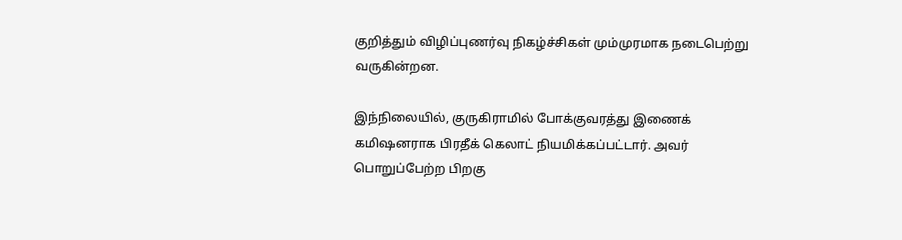குறித்தும் விழிப்புணர்வு நிகழ்ச்சிகள் மும்முரமாக நடைபெற்று வருகின்றன.

இந்நிலையில், குருகிராமில் போக்குவரத்து இணைக் கமிஷனராக பிரதீக் கெலாட் நியமிக்கப்பட்டார். அவர் பொறுப்பேற்ற பிறகு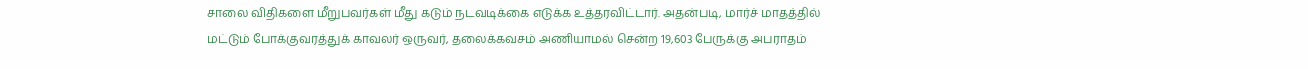சாலை விதிகளை மீறுபவர்கள் மீது கடும் நடவடிக்கை எடுக்க உத்தரவிட்டார். அதன்படி, மார்ச் மாதத்தில் மட்டும் போக்குவரத்துக் காவலர் ஒருவர், தலைக்கவசம் அணியாமல் சென்ற 19,603 பேருக்கு அபராதம்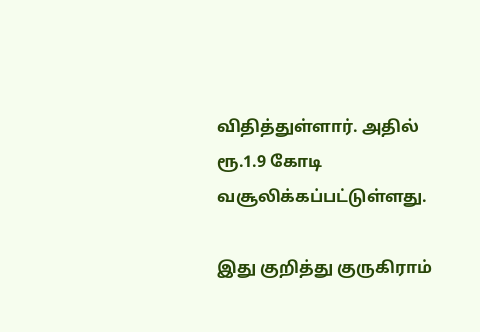விதித்துள்ளார். அதில் ரூ.1.9 கோடி வசூலிக்கப்பட்டுள்ளது.

இது குறித்து குருகிராம்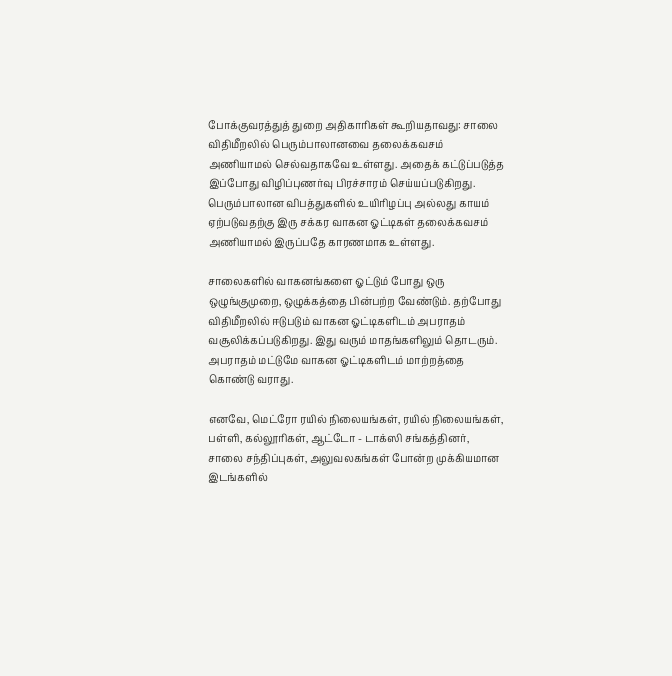போக்குவரத்துத் துறை அதிகாரிகள் கூறியதாவது: சாலை விதிமீறலில் பெரும்பாலானவை தலைக்கவசம் அணியாமல் செல்வதாகவே உள்ளது. அதைக் கட்டுப்படுத்த இப்போது விழிப்புணர்வு பிரச்சாரம் செய்யப்படுகிறது. பெரும்பாலான விபத்துகளில் உயிரிழப்பு அல்லது காயம் ஏற்படுவதற்கு இரு சக்கர வாகன ஓட்டிகள் தலைக்கவசம் அணியாமல் இருப்பதே காரணமாக உள்ளது.

சாலைகளில் வாகனங்களை ஓட்டும் போது ஒரு ஒழுங்குமுறை, ஒழுக்கத்தை பின்பற்ற வேண்டும். தற்போது விதிமீறலில் ஈடுபடும் வாகன ஓட்டிகளிடம் அபராதம் வசூலிக்கப்படுகிறது. இது வரும் மாதங்களிலும் தொடரும். அபராதம் மட்டுமே வாகன ஓட்டிகளிடம் மாற்றத்தை கொண்டு வராது.

எனவே, மெட்ரோ ரயில் நிலையங்கள், ரயில் நிலையங்கள், பள்ளி, கல்லூரிகள், ஆட்டோ - டாக்ஸி சங்கத்தினர், சாலை சந்திப்புகள், அலுவலகங்கள் போன்ற முக்கியமான இடங்களில்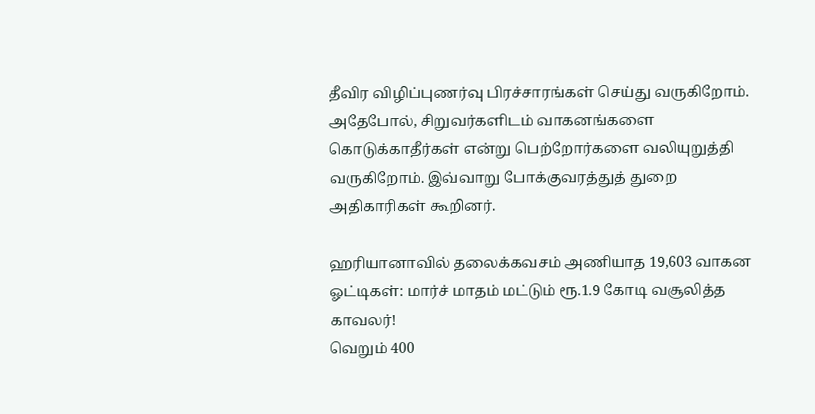தீவிர விழிப்புணர்வு பிரச்சாரங்கள் செய்து வருகிறோம். அதேபோல், சிறுவர்களிடம் வாகனங்களை கொடுக்காதீர்கள் என்று பெற்றோர்களை வலியுறுத்தி வருகிறோம். இவ்வாறு போக்குவரத்துத் துறை அதிகாரிகள் கூறினர்.

ஹரியானாவில் தலைக்கவசம் அணியாத 19,603 வாகன ஓட்டிகள்: மார்ச் மாதம் மட்டும் ரூ.1.9 கோடி வசூலித்த காவலர்!
வெறும் 400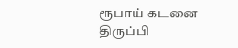ரூபாய் கடனை திருப்பி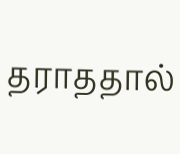தராததால்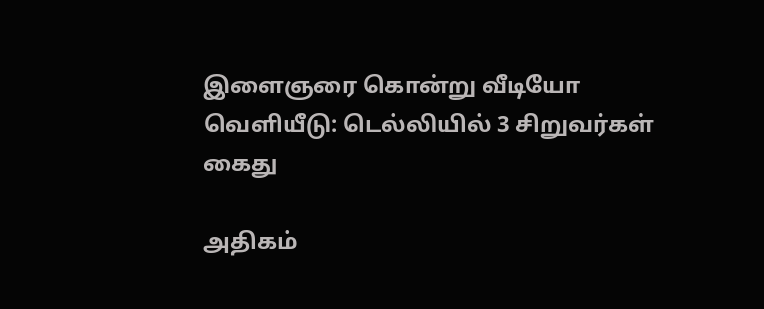இளைஞரை கொன்று வீடியோ வெளியீடு: டெல்லியில் 3 சிறுவர்கள் கைது

அதிகம்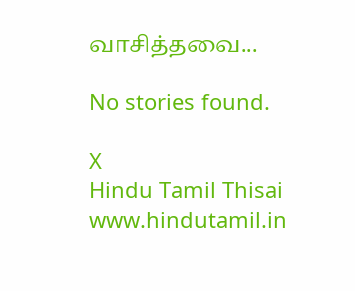வாசித்தவை...

No stories found.

X
Hindu Tamil Thisai
www.hindutamil.in